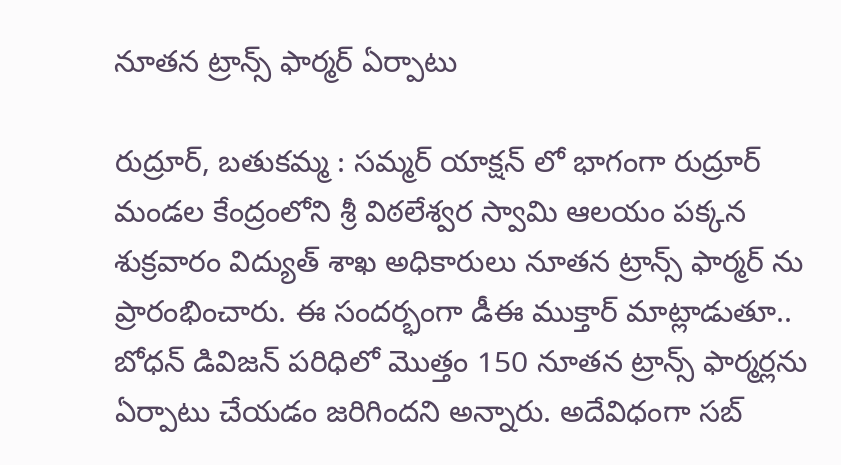నూతన ట్రాన్స్ ఫార్మర్ ఏర్పాటు

రుద్రూర్, బతుకమ్మ : సమ్మర్ యాక్షన్ లో భాగంగా రుద్రూర్ మండల కేంద్రంలోని శ్రీ విఠలేశ్వర స్వామి ఆలయం పక్కన శుక్రవారం విద్యుత్ శాఖ అధికారులు నూతన ట్రాన్స్ ఫార్మర్ ను ప్రారంభించారు. ఈ సందర్భంగా డీఈ ముక్తార్ మాట్లాడుతూ.. బోధన్ డివిజన్ పరిధిలో మొత్తం 150 నూతన ట్రాన్స్ ఫార్మర్లను ఏర్పాటు చేయడం జరిగిందని అన్నారు. అదేవిధంగా సబ్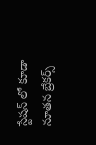స్టేషన్ లో కూడా  నూతన బ్రేకర్స్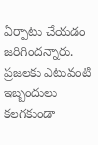ఏర్పాటు చేయడం జరిగిందన్నారు. ప్రజలకు ఎటువంటి ఇబ్బందులు కలగకుండా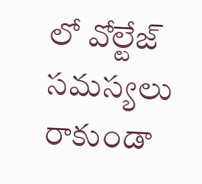లో వోల్టేజ్ సమస్యలు రాకుండా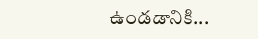ఉండడానికి...